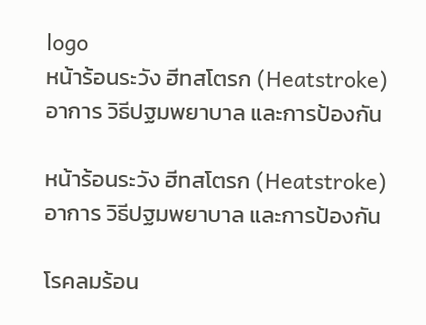logo
หน้าร้อนระวัง ฮีทสโตรก (Heatstroke) อาการ วิธีปฐมพยาบาล และการป้องกัน

หน้าร้อนระวัง ฮีทสโตรก (Heatstroke) อาการ วิธีปฐมพยาบาล และการป้องกัน

โรคลมร้อน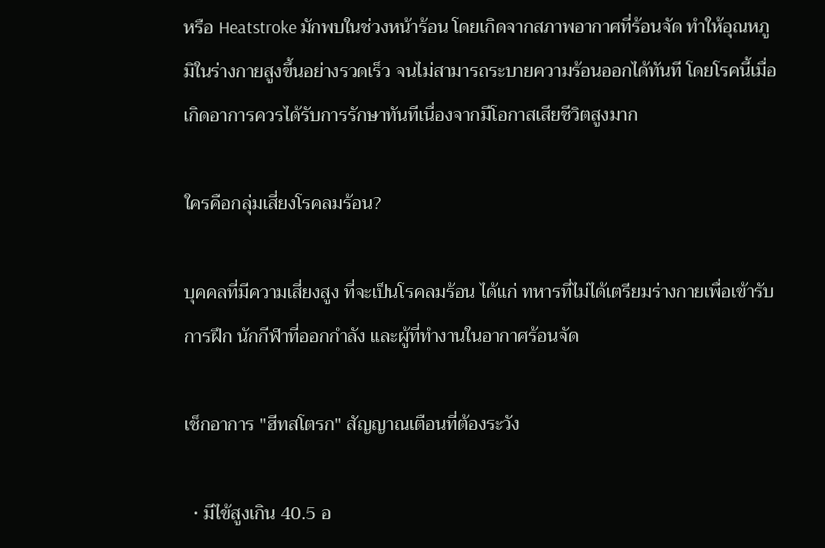หรือ Heatstroke มักพบในช่วงหน้าร้อน โดยเกิดจากสภาพอากาศที่ร้อนจัด ทำให้อุณหภูมิในร่างกายสูงขึ้นอย่างรวดเร็ว จนไม่สามารถระบายความร้อนออกได้ทันที โดยโรคนี้เมื่อเกิดอาการควรได้รับการรักษาทันทีเนื่องจากมีโอกาสเสียชีวิตสูงมาก

ใครคือกลุ่มเสี่ยงโรคลมร้อน?

บุคคลที่มีความเสี่ยงสูง ที่จะเป็นโรคลมร้อน ได้แก่ ทหารที่ไม่ได้เตรียมร่างกายเพื่อเข้ารับการฝึก นักกีฬาที่ออกกำลัง และผู้ที่ทำงานในอากาศร้อนจัด

เช็กอาการ "ฮีทสโตรก" สัญญาณเตือนที่ต้องระวัง

  • มีไข้สูงเกิน 40.5 อ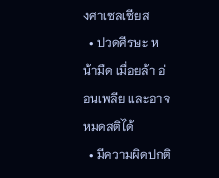งศาเซลเซียส
  • ปวดศีรษะ หน้ามืด เมื่อยล้า อ่อนเพลีย และอาจหมดสติได้
  • มีความผิดปกติ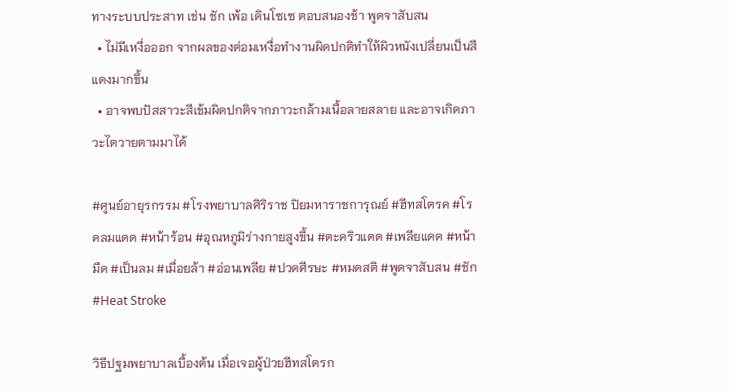ทางระบบประสาท เช่น ชัก เพ้อ เดินโซเซ ตอบสนองช้า พูดจาสับสน
  • ไม่มีเหงื่อออก จากผลของต่อมเหงื่อทำงานผิดปกติทำให้ผิวหนังเปลี่ยนเป็นสีแดงมากขึ้น
  • อาจพบปัสสาวะสีเข้มผิดปกติจากภาวะกล้ามเนื้อลายสลาย และอาจเกิดภาวะไตวายตามมาได้

#ศูนย์อายุรกรรม #โรงพยาบาลศิริราช ปิยมหาราชการุณย์ #ฮีทสโตรค #โรคลมแดด #หน้าร้อน #อุณหภูมิร่างกายสูงขึ้น #ตะคริวแดด #เพลียแดด #หน้ามืด #เป็นลม #เมื่อยล้า #อ่อนเพลีย #ปวดศีรษะ #หมดสติ #พูดจาสับสน #ชัก #Heat Stroke

วิธีปฐมพยาบาลเบื้องต้น เมื่อเจอผู้ป่วยฮีทสโตรก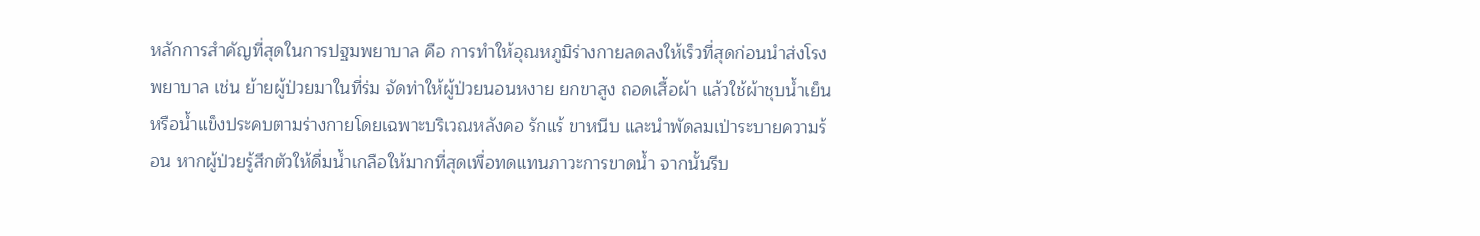หลักการสำคัญที่สุดในการปฐมพยาบาล คือ การทำให้อุณหภูมิร่างกายลดลงให้เร็วที่สุดก่อนนำส่งโรงพยาบาล เช่น ย้ายผู้ป่วยมาในที่ร่ม จัดท่าให้ผู้ป่วยนอนหงาย ยกขาสูง ถอดเสื้อผ้า แล้วใช้ผ้าชุบน้ำเย็นหรือน้ำแข็งประคบตามร่างกายโดยเฉพาะบริเวณหลังคอ รักแร้ ขาหนีบ และนำพัดลมเป่าระบายความร้อน หากผู้ป่วยรู้สึกตัวให้ดื่มน้ำเกลือให้มากที่สุดเพื่อทดแทนภาวะการขาดน้ำ จากนั้นรีบ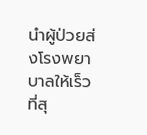นำผู้ป่วยส่งโรงพยาบาลให้เร็วที่สุ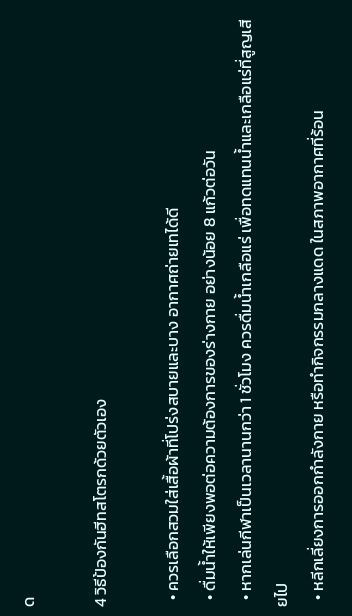ด

4 วิธีป้องกันฮีทสโตรกด้วยตัวเอง

  • ควรเลือกสวมใส่เสื้อผ้าที่โปร่งสบายและบาง อากาศถ่ายเทได้ดี
  • ดื่มน้ำให้เพียงพอต่อความต้องการของร่างกาย อย่างน้อย 8 แก้วต่อวัน
  • หากเล่นกีฬาเป็นเวลานานกว่า 1 ชั่วโมง ควรดื่มน้ำเกลือแร่ เพื่อทดแทนน้ำและเกลือแร่ที่สูญเสียไป
  • หลีกเลี่ยงการออกกำลังกาย หรือทำกิจกรรมกลางแดด ในสภาพอากาศที่ร้อน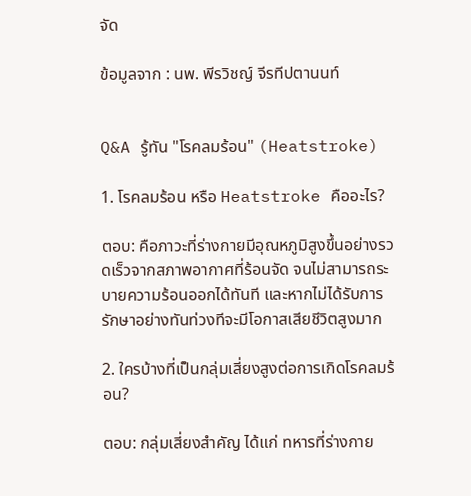จัด

ข้อมูลจาก : นพ. พีรวิชญ์ จีรทีปตานนท์


Q&A รู้ทัน "โรคลมร้อน" (Heatstroke)

1. โรคลมร้อน หรือ Heatstroke คืออะไร?

ตอบ: คือภาวะที่ร่างกายมีอุณหภูมิสูงขึ้นอย่างรวดเร็วจากสภาพอากาศที่ร้อนจัด จนไม่สามารถระบายความร้อนออกได้ทันที และหากไม่ได้รับการรักษาอย่างทันท่วงทีจะมีโอกาสเสียชีวิตสูงมาก

2. ใครบ้างที่เป็นกลุ่มเสี่ยงสูงต่อการเกิดโรคลมร้อน?

ตอบ: กลุ่มเสี่ยงสำคัญ ได้แก่ ทหารที่ร่างกาย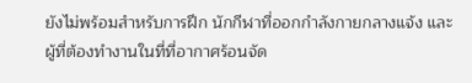ยังไม่พร้อมสำหรับการฝึก นักกีฬาที่ออกกำลังกายกลางแจ้ง และผู้ที่ต้องทำงานในที่ที่อากาศร้อนจัด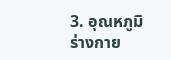3. อุณหภูมิร่างกาย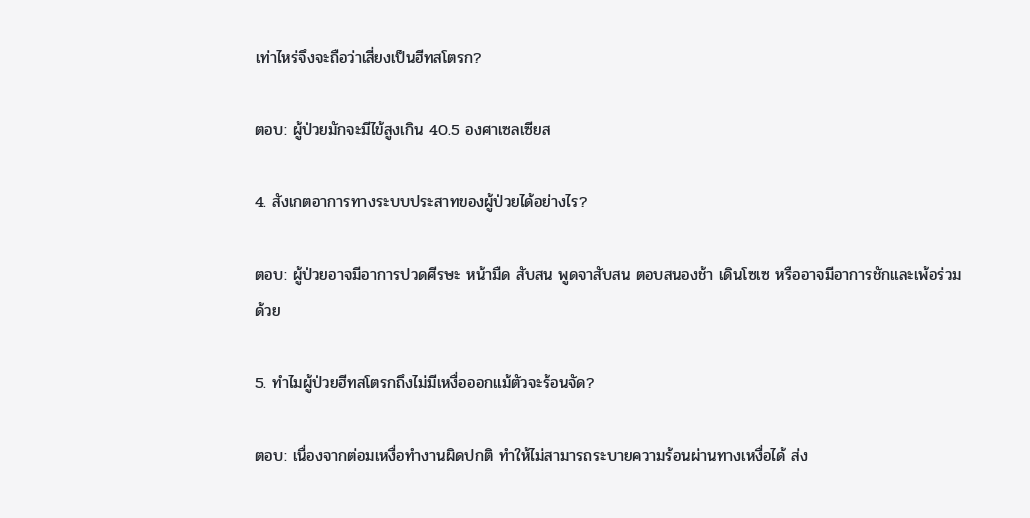เท่าไหร่จึงจะถือว่าเสี่ยงเป็นฮีทสโตรก?

ตอบ: ผู้ป่วยมักจะมีไข้สูงเกิน 40.5 องศาเซลเซียส

4. สังเกตอาการทางระบบประสาทของผู้ป่วยได้อย่างไร?

ตอบ: ผู้ป่วยอาจมีอาการปวดศีรษะ หน้ามืด สับสน พูดจาสับสน ตอบสนองช้า เดินโซเซ หรืออาจมีอาการชักและเพ้อร่วมด้วย

5. ทำไมผู้ป่วยฮีทสโตรกถึงไม่มีเหงื่อออกแม้ตัวจะร้อนจัด?

ตอบ: เนื่องจากต่อมเหงื่อทำงานผิดปกติ ทำให้ไม่สามารถระบายความร้อนผ่านทางเหงื่อได้ ส่ง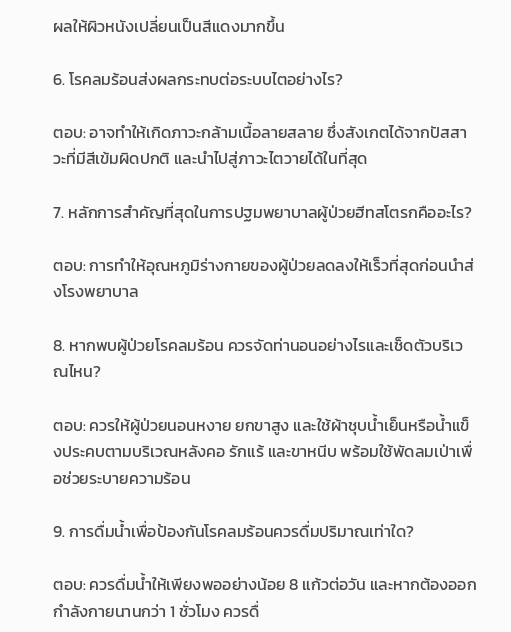ผลให้ผิวหนังเปลี่ยนเป็นสีแดงมากขึ้น

6. โรคลมร้อนส่งผลกระทบต่อระบบไตอย่างไร?

ตอบ: อาจทำให้เกิดภาวะกล้ามเนื้อลายสลาย ซึ่งสังเกตได้จากปัสสาวะที่มีสีเข้มผิดปกติ และนำไปสู่ภาวะไตวายได้ในที่สุด

7. หลักการสำคัญที่สุดในการปฐมพยาบาลผู้ป่วยฮีทสโตรกคืออะไร?

ตอบ: การทำให้อุณหภูมิร่างกายของผู้ป่วยลดลงให้เร็วที่สุดก่อนนำส่งโรงพยาบาล

8. หากพบผู้ป่วยโรคลมร้อน ควรจัดท่านอนอย่างไรและเช็ดตัวบริเวณไหน?

ตอบ: ควรให้ผู้ป่วยนอนหงาย ยกขาสูง และใช้ผ้าชุบน้ำเย็นหรือน้ำแข็งประคบตามบริเวณหลังคอ รักแร้ และขาหนีบ พร้อมใช้พัดลมเป่าเพื่อช่วยระบายความร้อน

9. การดื่มน้ำเพื่อป้องกันโรคลมร้อนควรดื่มปริมาณเท่าใด?

ตอบ: ควรดื่มน้ำให้เพียงพออย่างน้อย 8 แก้วต่อวัน และหากต้องออกกำลังกายนานกว่า 1 ชั่วโมง ควรดื่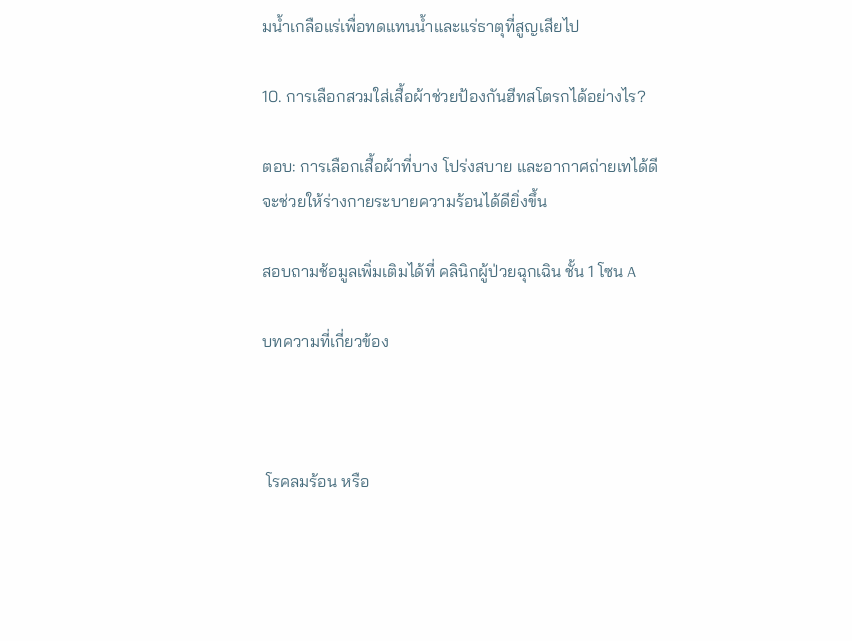มน้ำเกลือแร่เพื่อทดแทนน้ำและแร่ธาตุที่สูญเสียไป

10. การเลือกสวมใส่เสื้อผ้าช่วยป้องกันฮีทสโตรกได้อย่างไร?

ตอบ: การเลือกเสื้อผ้าที่บาง โปร่งสบาย และอากาศถ่ายเทได้ดี จะช่วยให้ร่างกายระบายความร้อนได้ดียิ่งขึ้น

สอบถามช้อมูลเพิ่มเติมได้ที่ คลินิกผู้ป่วยฉุกเฉิน ชั้น 1 โซน A

บทความที่เกี่ยวข้อง



 โรคลมร้อน หรือ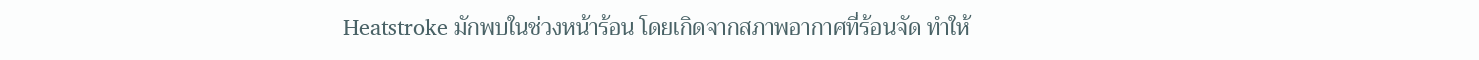Heatstroke มักพบในช่วงหน้าร้อน โดยเกิดจากสภาพอากาศที่ร้อนจัด ทำให้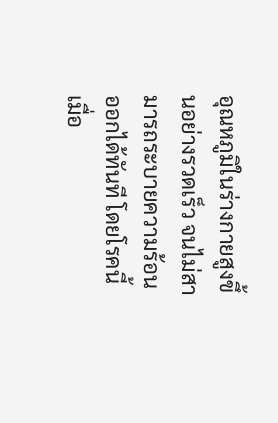อุณหภูมิในร่างกายสูงขึ้นอย่างรวดเร็ว จนไม่สามารถระบายความร้อนออกได้ทันที โดยโรคนี้เมื่อ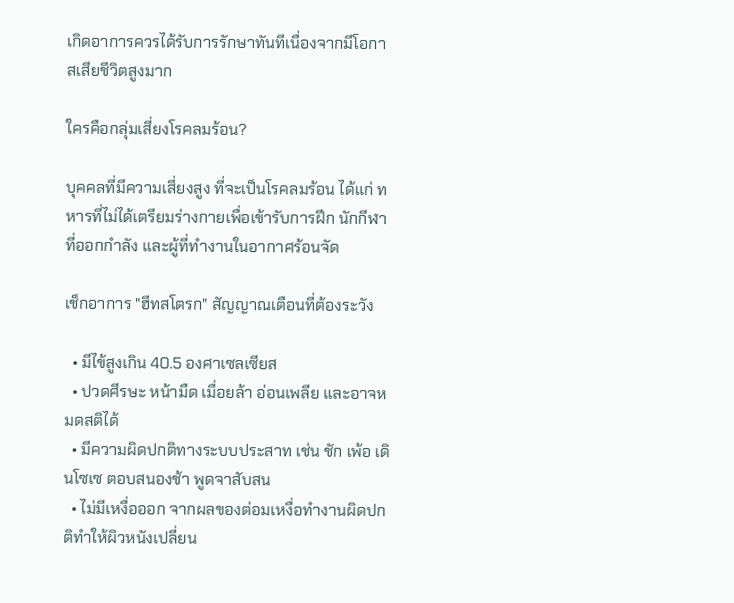เกิดอาการควรได้รับการรักษาทันทีเนื่องจากมีโอกาสเสียชีวิตสูงมาก

ใครคือกลุ่มเสี่ยงโรคลมร้อน?

บุคคลที่มีความเสี่ยงสูง ที่จะเป็นโรคลมร้อน ได้แก่ ทหารที่ไม่ได้เตรียมร่างกายเพื่อเข้ารับการฝึก นักกีฬาที่ออกกำลัง และผู้ที่ทำงานในอากาศร้อนจัด

เช็กอาการ "ฮีทสโตรก" สัญญาณเตือนที่ต้องระวัง

  • มีไข้สูงเกิน 40.5 องศาเซลเซียส
  • ปวดศีรษะ หน้ามืด เมื่อยล้า อ่อนเพลีย และอาจหมดสติได้
  • มีความผิดปกติทางระบบประสาท เช่น ชัก เพ้อ เดินโซเซ ตอบสนองช้า พูดจาสับสน
  • ไม่มีเหงื่อออก จากผลของต่อมเหงื่อทำงานผิดปกติทำให้ผิวหนังเปลี่ยน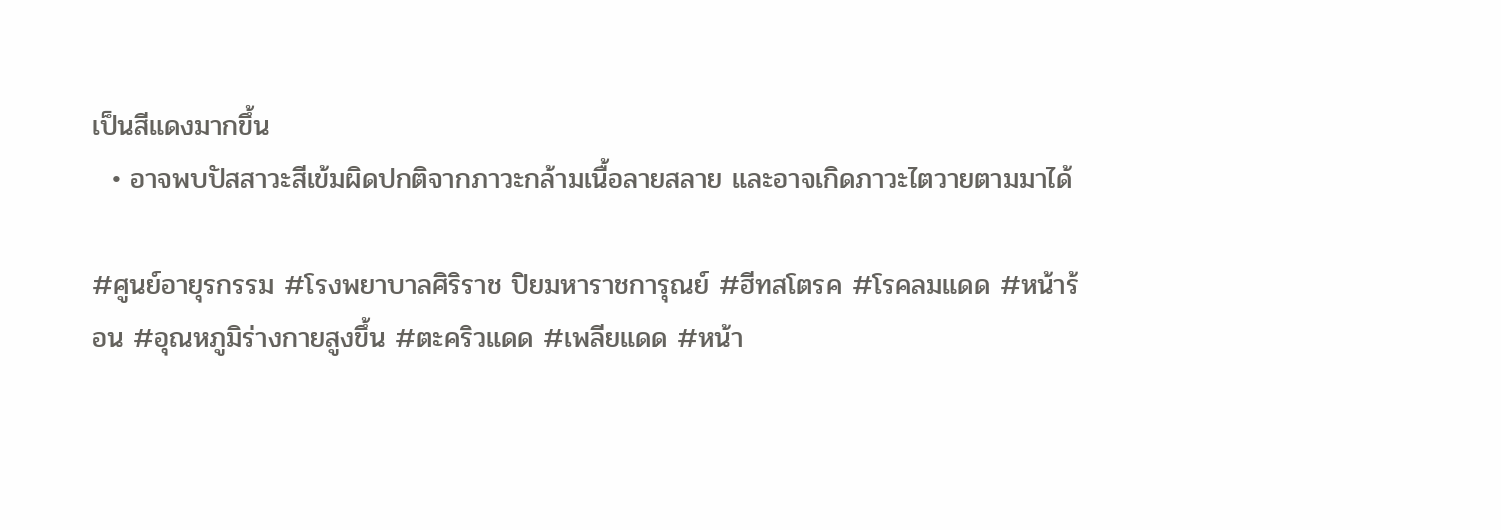เป็นสีแดงมากขึ้น
  • อาจพบปัสสาวะสีเข้มผิดปกติจากภาวะกล้ามเนื้อลายสลาย และอาจเกิดภาวะไตวายตามมาได้

#ศูนย์อายุรกรรม #โรงพยาบาลศิริราช ปิยมหาราชการุณย์ #ฮีทสโตรค #โรคลมแดด #หน้าร้อน #อุณหภูมิร่างกายสูงขึ้น #ตะคริวแดด #เพลียแดด #หน้า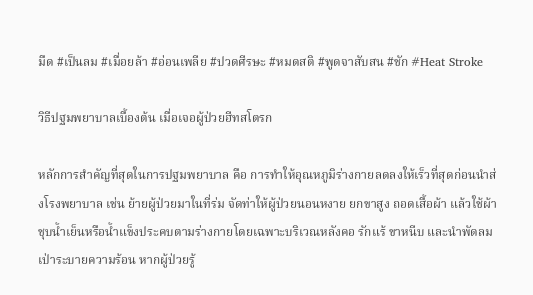มืด #เป็นลม #เมื่อยล้า #อ่อนเพลีย #ปวดศีรษะ #หมดสติ #พูดจาสับสน #ชัก #Heat Stroke

วิธีปฐมพยาบาลเบื้องต้น เมื่อเจอผู้ป่วยฮีทสโตรก

หลักการสำคัญที่สุดในการปฐมพยาบาล คือ การทำให้อุณหภูมิร่างกายลดลงให้เร็วที่สุดก่อนนำส่งโรงพยาบาล เช่น ย้ายผู้ป่วยมาในที่ร่ม จัดท่าให้ผู้ป่วยนอนหงาย ยกขาสูง ถอดเสื้อผ้า แล้วใช้ผ้าชุบน้ำเย็นหรือน้ำแข็งประคบตามร่างกายโดยเฉพาะบริเวณหลังคอ รักแร้ ขาหนีบ และนำพัดลมเป่าระบายความร้อน หากผู้ป่วยรู้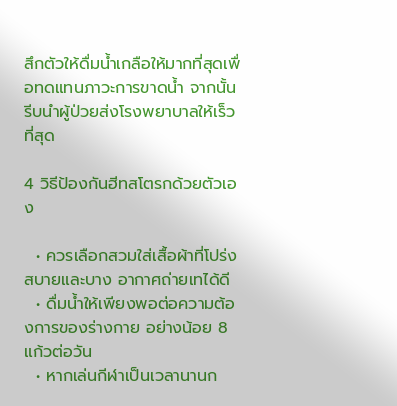สึกตัวให้ดื่มน้ำเกลือให้มากที่สุดเพื่อทดแทนภาวะการขาดน้ำ จากนั้นรีบนำผู้ป่วยส่งโรงพยาบาลให้เร็วที่สุด

4 วิธีป้องกันฮีทสโตรกด้วยตัวเอง

  • ควรเลือกสวมใส่เสื้อผ้าที่โปร่งสบายและบาง อากาศถ่ายเทได้ดี
  • ดื่มน้ำให้เพียงพอต่อความต้องการของร่างกาย อย่างน้อย 8 แก้วต่อวัน
  • หากเล่นกีฬาเป็นเวลานานก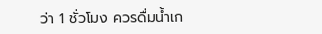ว่า 1 ชั่วโมง ควรดื่มน้ำเก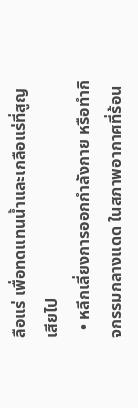ลือแร่ เพื่อทดแทนน้ำและเกลือแร่ที่สูญเสียไป
  • หลีกเลี่ยงการออกกำลังกาย หรือทำกิจกรรมกลางแดด ในสภาพอากาศที่ร้อน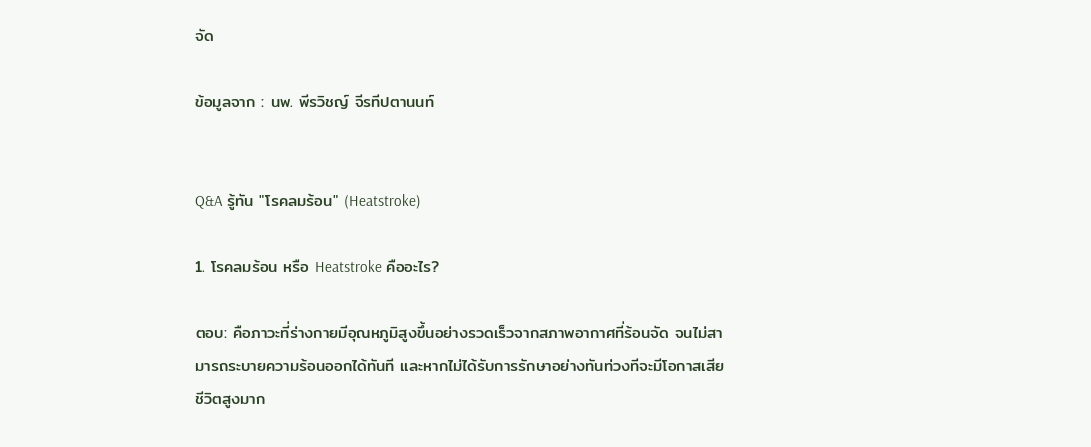จัด

ข้อมูลจาก : นพ. พีรวิชญ์ จีรทีปตานนท์


Q&A รู้ทัน "โรคลมร้อน" (Heatstroke)

1. โรคลมร้อน หรือ Heatstroke คืออะไร?

ตอบ: คือภาวะที่ร่างกายมีอุณหภูมิสูงขึ้นอย่างรวดเร็วจากสภาพอากาศที่ร้อนจัด จนไม่สามารถระบายความร้อนออกได้ทันที และหากไม่ได้รับการรักษาอย่างทันท่วงทีจะมีโอกาสเสียชีวิตสูงมาก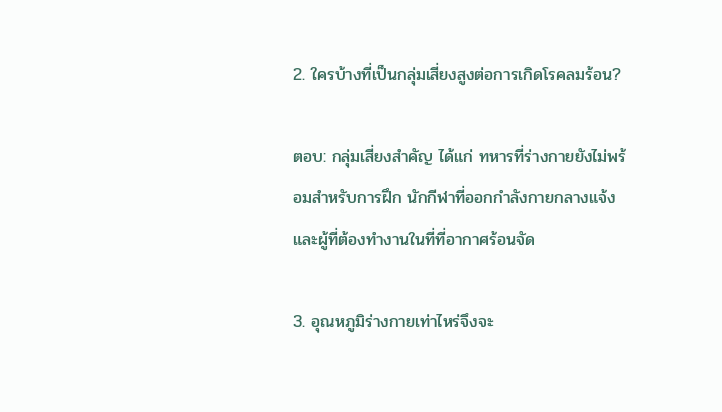2. ใครบ้างที่เป็นกลุ่มเสี่ยงสูงต่อการเกิดโรคลมร้อน?

ตอบ: กลุ่มเสี่ยงสำคัญ ได้แก่ ทหารที่ร่างกายยังไม่พร้อมสำหรับการฝึก นักกีฬาที่ออกกำลังกายกลางแจ้ง และผู้ที่ต้องทำงานในที่ที่อากาศร้อนจัด

3. อุณหภูมิร่างกายเท่าไหร่จึงจะ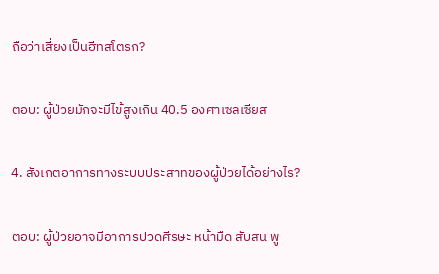ถือว่าเสี่ยงเป็นฮีทสโตรก?

ตอบ: ผู้ป่วยมักจะมีไข้สูงเกิน 40.5 องศาเซลเซียส

4. สังเกตอาการทางระบบประสาทของผู้ป่วยได้อย่างไร?

ตอบ: ผู้ป่วยอาจมีอาการปวดศีรษะ หน้ามืด สับสน พู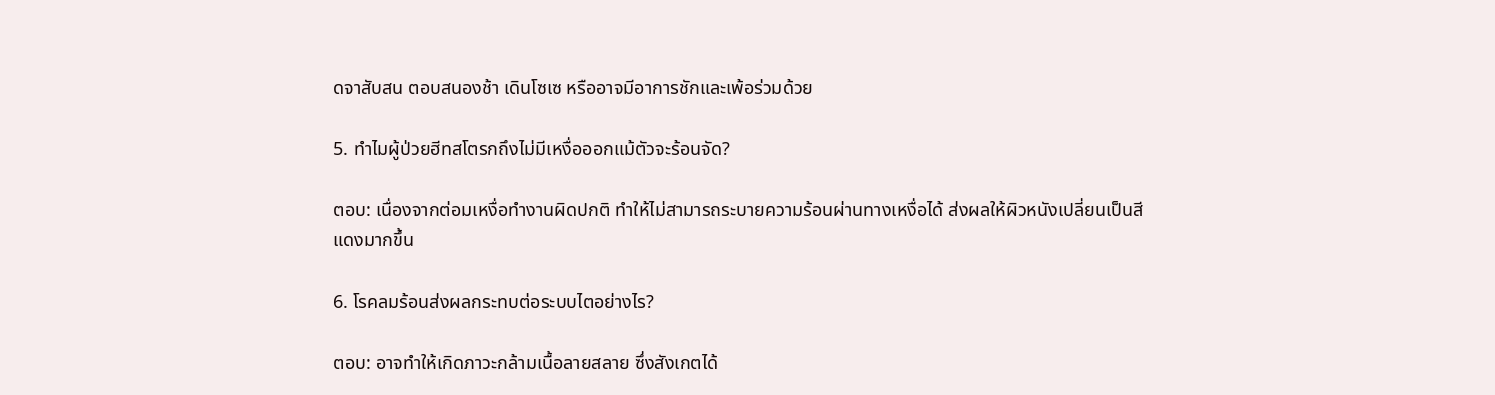ดจาสับสน ตอบสนองช้า เดินโซเซ หรืออาจมีอาการชักและเพ้อร่วมด้วย

5. ทำไมผู้ป่วยฮีทสโตรกถึงไม่มีเหงื่อออกแม้ตัวจะร้อนจัด?

ตอบ: เนื่องจากต่อมเหงื่อทำงานผิดปกติ ทำให้ไม่สามารถระบายความร้อนผ่านทางเหงื่อได้ ส่งผลให้ผิวหนังเปลี่ยนเป็นสีแดงมากขึ้น

6. โรคลมร้อนส่งผลกระทบต่อระบบไตอย่างไร?

ตอบ: อาจทำให้เกิดภาวะกล้ามเนื้อลายสลาย ซึ่งสังเกตได้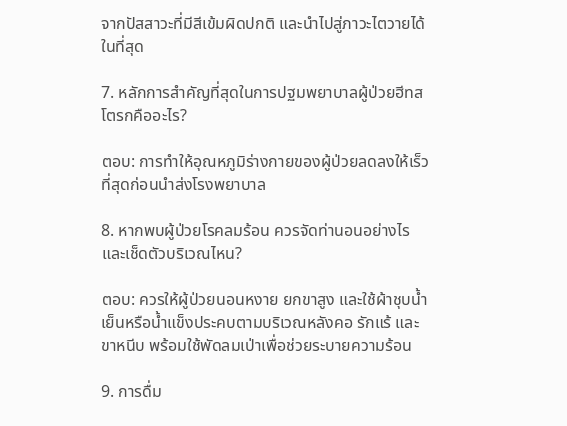จากปัสสาวะที่มีสีเข้มผิดปกติ และนำไปสู่ภาวะไตวายได้ในที่สุด

7. หลักการสำคัญที่สุดในการปฐมพยาบาลผู้ป่วยฮีทสโตรกคืออะไร?

ตอบ: การทำให้อุณหภูมิร่างกายของผู้ป่วยลดลงให้เร็วที่สุดก่อนนำส่งโรงพยาบาล

8. หากพบผู้ป่วยโรคลมร้อน ควรจัดท่านอนอย่างไรและเช็ดตัวบริเวณไหน?

ตอบ: ควรให้ผู้ป่วยนอนหงาย ยกขาสูง และใช้ผ้าชุบน้ำเย็นหรือน้ำแข็งประคบตามบริเวณหลังคอ รักแร้ และขาหนีบ พร้อมใช้พัดลมเป่าเพื่อช่วยระบายความร้อน

9. การดื่ม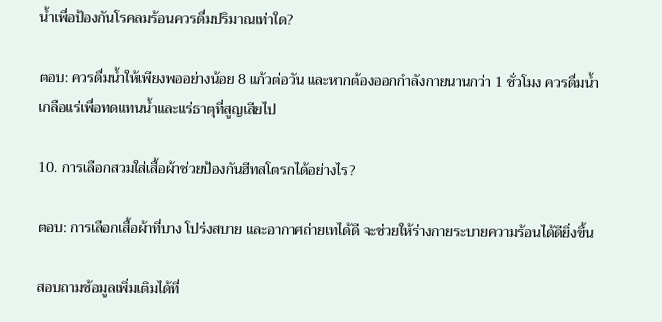น้ำเพื่อป้องกันโรคลมร้อนควรดื่มปริมาณเท่าใด?

ตอบ: ควรดื่มน้ำให้เพียงพออย่างน้อย 8 แก้วต่อวัน และหากต้องออกกำลังกายนานกว่า 1 ชั่วโมง ควรดื่มน้ำเกลือแร่เพื่อทดแทนน้ำและแร่ธาตุที่สูญเสียไป

10. การเลือกสวมใส่เสื้อผ้าช่วยป้องกันฮีทสโตรกได้อย่างไร?

ตอบ: การเลือกเสื้อผ้าที่บาง โปร่งสบาย และอากาศถ่ายเทได้ดี จะช่วยให้ร่างกายระบายความร้อนได้ดียิ่งขึ้น

สอบถามช้อมูลเพิ่มเติมได้ที่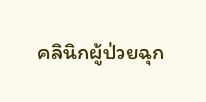คลินิกผู้ป่วยฉุก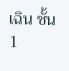เฉิน ชั้น 1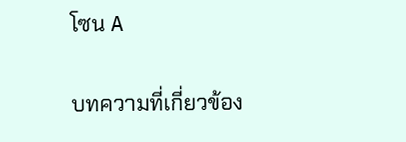โซน A

บทความที่เกี่ยวข้อง